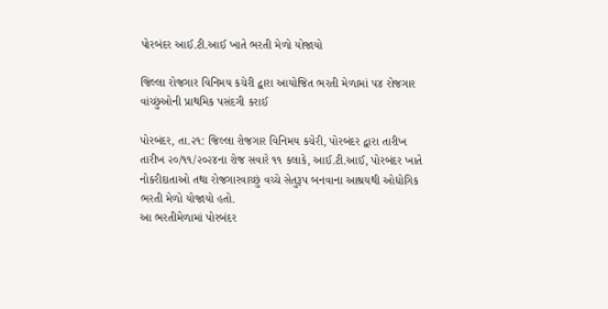પોરબંદર આઈ.ટી.આઈ ખાતે ભરતી મેળો યોજાયો

જિલ્લા રોજગાર વિનિમય કચેરી દ્વારા આયોજિત ભરતી મેળામાં ૫૪ રોજગાર વાંચ્છુંઓની પ્રાથમિક પસંદગી કરાઈ

પોરબંદર, તા.૨૧: જિલ્લા રોજગાર વિનિમય કચેરી, પોરબંદર દ્વારા તારીખ તારીખ ૨૦/૧૧/૨૦૨૪ના રોજ સવારે ૧૧ કલાકે, આઈ.ટી.આઈ, પોરબંદર ખાતે નોકરીદાતાઓ તથા રોજગારવાચ્છું વચ્ચે સેતુરૂપ બનવાના આશ્રયથી ઓદ્યોગિક ભરતી મેળો યોજાયો હતો.
આ ભરતીમેળામાં પોરબંદર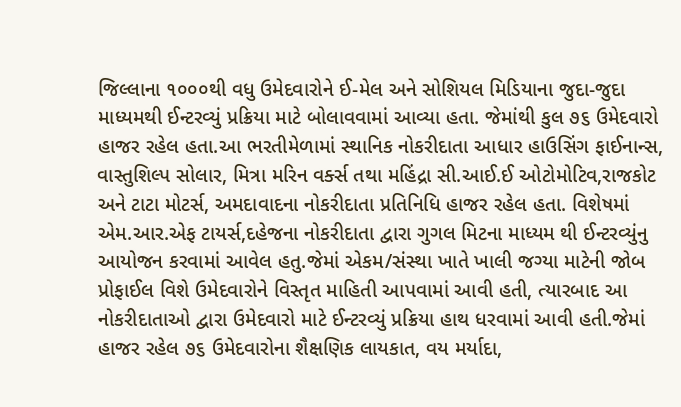જિલ્લાના ૧૦૦૦થી વધુ ઉમેદવારોને ઈ-મેલ અને સોશિયલ મિડિયાના જુદા-જુદા માધ્યમથી ઈન્ટરવ્યું પ્રક્રિયા માટે બોલાવવામાં આવ્યા હતા. જેમાંથી કુલ ૭૬ ઉમેદવારો હાજર રહેલ હતા.આ ભરતીમેળામાં સ્થાનિક નોકરીદાતા આધાર હાઉસિંગ ફાઈનાન્સ, વાસ્તુશિલ્પ સોલાર, મિત્રા મરિન વર્ક્સ તથા મહિંદ્રા સી.આઈ.ઈ ઓટોમોટિવ,રાજકોટ અને ટાટા મોટર્સ, અમદાવાદના નોકરીદાતા પ્રતિનિધિ હાજર રહેલ હતા. વિશેષમાં એમ.આર.એફ ટાયર્સ,દહેજના નોકરીદાતા દ્વારા ગુગલ મિટના માધ્યમ થી ઈન્ટરવ્યુંનુ આયોજન કરવામાં આવેલ હતુ.જેમાં એકમ/સંસ્થા ખાતે ખાલી જગ્યા માટેની જોબ પ્રોફાઈલ વિશે ઉમેદવારોને વિસ્તૃત માહિતી આપવામાં આવી હતી, ત્યારબાદ આ નોકરીદાતાઓ દ્વારા ઉમેદવારો માટે ઈન્ટરવ્યું પ્રક્રિયા હાથ ધરવામાં આવી હતી.જેમાં હાજર રહેલ ૭૬ ઉમેદવારોના શૈક્ષણિક લાયકાત, વય મર્યાદા,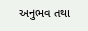અનુભવ તથા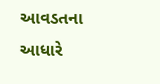આવડતના આધારે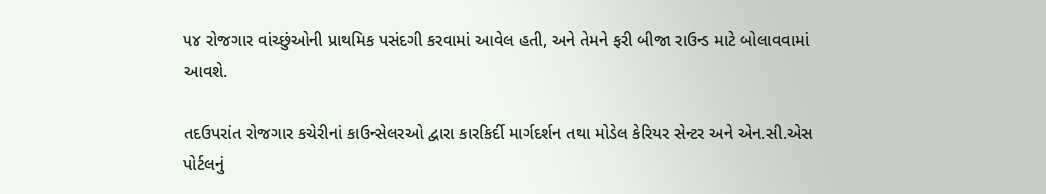૫૪ રોજગાર વાંચ્છુંઓની પ્રાથમિક પસંદગી કરવામાં આવેલ હતી, અને તેમને ફરી બીજા રાઉન્ડ માટે બોલાવવામાં આવશે.

તદઉપરાંત રોજગાર કચેરીનાં કાઉન્સેલરઓ દ્વારા કારકિર્દી માર્ગદર્શન તથા મોડેલ કેરિયર સેન્ટર અને એન.સી.એસ પોર્ટલનું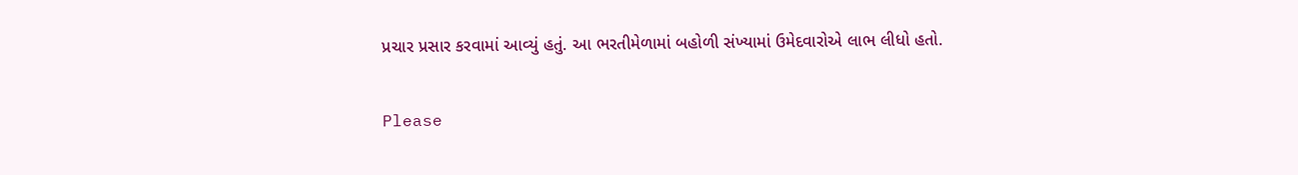પ્રચાર પ્રસાર કરવામાં આવ્યું હતું. આ ભરતીમેળામાં બહોળી સંખ્યામાં ઉમેદવારોએ લાભ લીધો હતો.

Please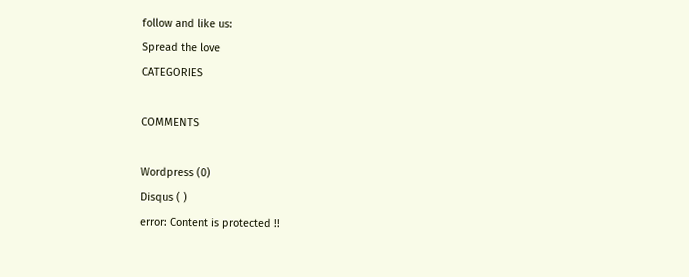follow and like us:
Spread the love
CATEGORIES

COMMENTS

Wordpress (0)
Disqus ( )
error: Content is protected !!